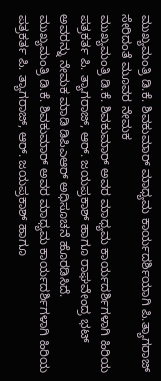ಮುಖ್ಯಮಂತ್ರಿ ಡಿ.ಕೆ. ಶಿವಕುಮಾರ್ ಮಾಧ್ಯಮ ಕಾರ್ಯದರ್ಶಿಯಾಗಿ ಪಿ.ತ್ಯಾಗರಾಜ್ ಸೇರಿದಂತೆ ಮೂವರ ನೇಮಕ
ಮುಖ್ಯಮಂತ್ರಿ ಡಿ.ಕೆ. ಶಿವಕುಮಾರ್ ಅವರ ಮಾಧ್ಯಮ ಕಾರ್ಯದರ್ಶಿಗಳಾಗಿ ಹಿರಿಯ ಪತ್ರಕರ್ತ ಪಿ. ತ್ಯಾಗರಾಜ್, ಆರ್. ಜಯಪ್ರಕಾಶ್ ಹಾಗೂ ರಾಘವೇಂದ್ರ ಭಟ್ ಅವರನ್ನು ನೇಮಕ ಮಾಡಿ ಡಿಪಿಎಆರ್ ಅಧಿಸೂಚನೆ ಹೊರಡಿಸಿದೆ.
ಮುಖ್ಯಮಂತ್ರಿ ಡಿ.ಕೆ. ಶಿವಕುಮಾರ್ ಅವರ ಮಾಧ್ಯಮ ಕಾರ್ಯದರ್ಶಿಗಳಾಗಿ ಹಿರಿಯ ಪತ್ರಕರ್ತ ಪಿ. ತ್ಯಾಗರಾಜ್, ಆರ್. ಜಯಪ್ರಕಾಶ್ ಹಾಗೂ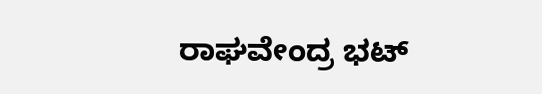ರಾಘವೇಂದ್ರ ಭಟ್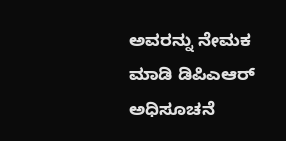ಅವರನ್ನು ನೇಮಕ ಮಾಡಿ ಡಿಪಿಎಆರ್ ಅಧಿಸೂಚನೆ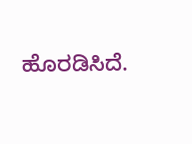ಹೊರಡಿಸಿದೆ.